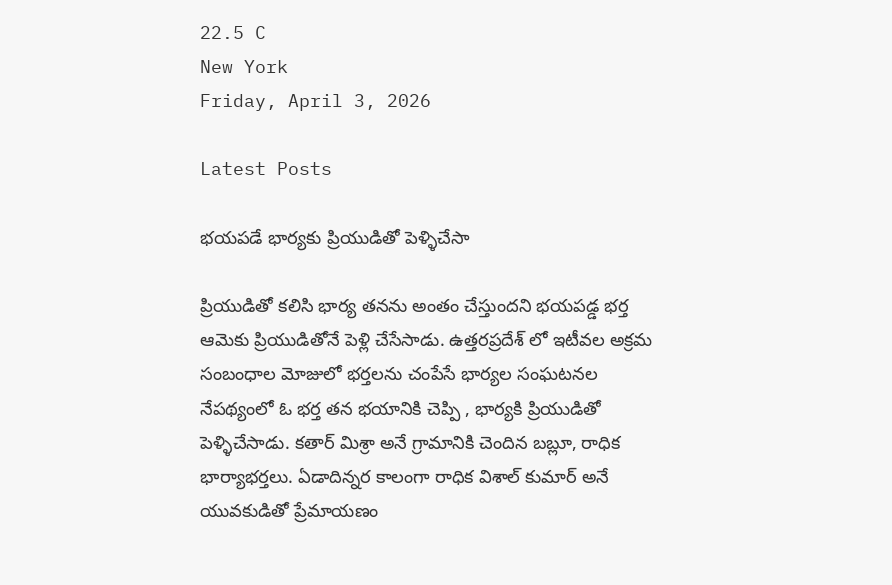22.5 C
New York
Friday, April 3, 2026

Latest Posts

భయపడే భార్యకు ప్రియుడితో పెళ్ళిచేసా

ప్రియుడితో కలిసి భార్య తనను అంతం చేస్తుందని భయపడ్డ భర్త ఆమెకు ప్రియుడితోనే పెళ్లి చేసేసాడు. ఉత్తరప్రదేశ్ లో ఇటీవల అక్రమ సంబంధాల మోజులో భర్తలను చంపేసే భార్యల సంఘటనల నేపథ్యంలో ఓ భర్త తన భయానికి చెప్పి , భార్యకి ప్రియుడితో పెళ్ళిచేసాడు. కతార్ మిశ్రా అనే గ్రామానికి చెందిన బబ్లూ, రాధిక భార్యాభర్తలు. ఏడాదిన్నర కాలంగా రాధిక విశాల్ కుమార్ అనే యువకుడితో ప్రేమాయణం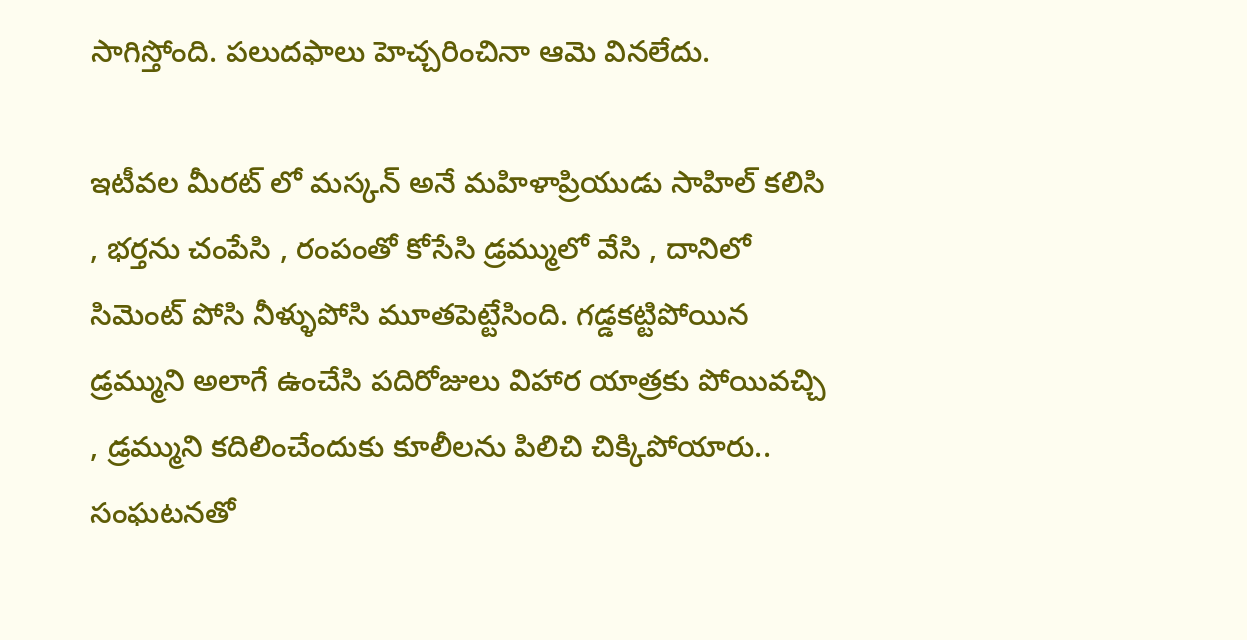సాగిస్తోంది. పలుదఫాలు హెచ్చరించినా ఆమె వినలేదు.

ఇటీవల మీరట్ లో మస్కన్ అనే మహిళాప్రియుడు సాహిల్ కలిసి , భర్తను చంపేసి , రంపంతో కోసేసి డ్రమ్ములో వేసి , దానిలో సిమెంట్ పోసి నీళ్ళుపోసి మూతపెట్టేసింది. గడ్డకట్టిపోయిన డ్రమ్ముని అలాగే ఉంచేసి పదిరోజులు విహార యాత్రకు పోయివచ్చి , డ్రమ్ముని కదిలించేందుకు కూలీలను పిలిచి చిక్కిపోయారు.. సంఘటనతో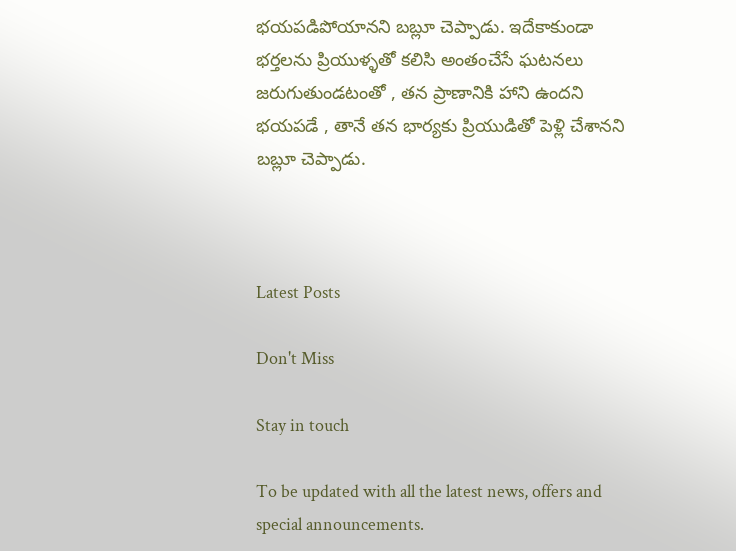భయపడిపోయానని బబ్లూ చెప్పాడు. ఇదేకాకుండా భర్తలను ప్రియుళ్ళతో కలిసి అంతంచేసే ఘటనలు జరుగుతుండటంతో , తన ప్రాణానికి హాని ఉందని భయపడే , తానే తన భార్యకు ప్రియుడితో పెళ్లి చేశానని బబ్లూ చెప్పాడు.



Latest Posts

Don't Miss

Stay in touch

To be updated with all the latest news, offers and special announcements.